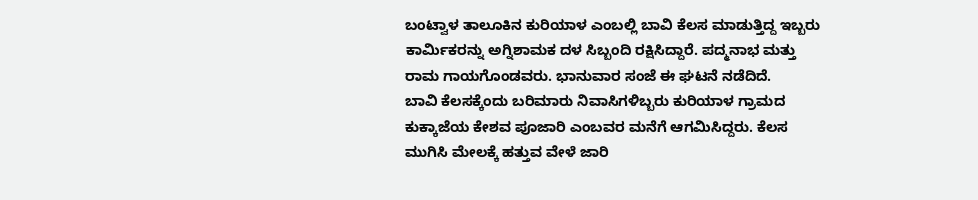ಬಂಟ್ವಾಳ ತಾಲೂಕಿನ ಕುರಿಯಾಳ ಎಂಬಲ್ಲಿ ಬಾವಿ ಕೆಲಸ ಮಾಡುತ್ತಿದ್ದ ಇಬ್ಬರು ಕಾರ್ಮಿಕರನ್ನು ಅಗ್ನಿಶಾಮಕ ದಳ ಸಿಬ್ಬಂದಿ ರಕ್ಷಿಸಿದ್ದಾರೆ. ಪದ್ಮನಾಭ ಮತ್ತು ರಾಮ ಗಾಯಗೊಂಡವರು. ಭಾನುವಾರ ಸಂಜೆ ಈ ಘಟನೆ ನಡೆದಿದೆ.
ಬಾವಿ ಕೆಲಸಕ್ಕೆಂದು ಬರಿಮಾರು ನಿವಾಸಿಗಳಿಬ್ಬರು ಕುರಿಯಾಳ ಗ್ರಾಮದ ಕುಕ್ಕಾಜೆಯ ಕೇಶವ ಪೂಜಾರಿ ಎಂಬವರ ಮನೆಗೆ ಆಗಮಿಸಿದ್ದರು. ಕೆಲಸ ಮುಗಿಸಿ ಮೇಲಕ್ಕೆ ಹತ್ತುವ ವೇಳೆ ಜಾರಿ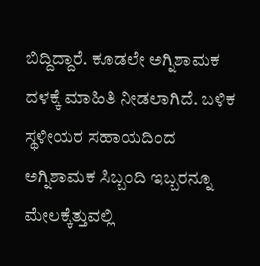ಬಿದ್ದಿದ್ದಾರೆ. ಕೂಡಲೇ ಅಗ್ನಿಶಾಮಕ ದಳಕ್ಕೆ ಮಾಹಿತಿ ನೀಡಲಾಗಿದೆ. ಬಳಿಕ ಸ್ಥಳೀಯರ ಸಹಾಯದಿಂದ ಅಗ್ನಿಶಾಮಕ ಸಿಬ್ಬಂದಿ ಇಬ್ಬರನ್ನೂ ಮೇಲಕ್ಕೆತ್ತುವಲ್ಲಿ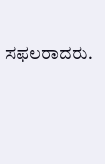ಸಫಲರಾದರು.